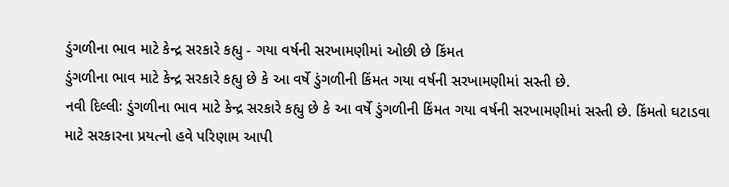ડુંગળીના ભાવ માટે કેન્દ્ર સરકારે કહ્યુ - ગયા વર્ષની સરખામણીમાં ઓછી છે કિંમત
ડુંગળીના ભાવ માટે કેન્દ્ર સરકારે કહ્યુ છે કે આ વર્ષે ડુંગળીની કિંમત ગયા વર્ષની સરખામણીમાં સસ્તી છે.
નવી દિલ્લીઃ ડુંગળીના ભાવ માટે કેન્દ્ર સરકારે કહ્યુ છે કે આ વર્ષે ડુંગળીની કિંમત ગયા વર્ષની સરખામણીમાં સસ્તી છે. કિંમતો ઘટાડવા માટે સરકારના પ્રયત્નો હવે પરિણામ આપી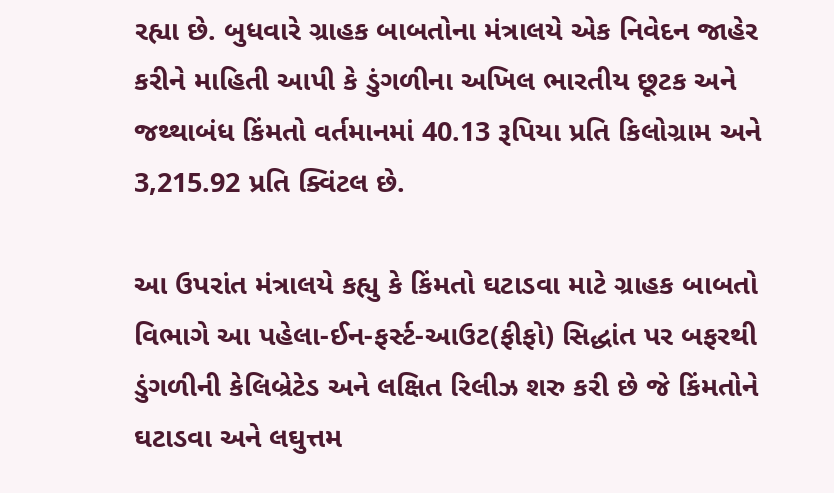રહ્યા છે. બુધવારે ગ્રાહક બાબતોના મંત્રાલયે એક નિવેદન જાહેર કરીને માહિતી આપી કે ડુંગળીના અખિલ ભારતીય છૂટક અને જથ્થાબંધ કિંમતો વર્તમાનમાં 40.13 રૂપિયા પ્રતિ કિલોગ્રામ અને 3,215.92 પ્રતિ ક્વિંટલ છે.

આ ઉપરાંત મંત્રાલયે કહ્યુ કે કિંમતો ઘટાડવા માટે ગ્રાહક બાબતો વિભાગે આ પહેલા-ઈન-ફર્સ્ટ-આઉટ(ફીફો) સિદ્ધાંત પર બફરથી ડુંગળીની કેલિબ્રેટેડ અને લક્ષિત રિલીઝ શરુ કરી છે જે કિંમતોને ઘટાડવા અને લઘુત્તમ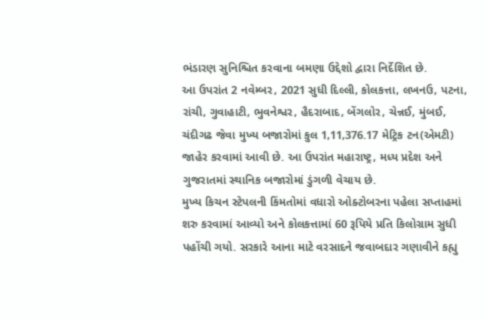ભંડારણ સુનિશ્ચિત કરવાના બમણા ઉદ્દેશો દ્વારા નિર્દેશિત છે.
આ ઉપરાંત 2 નવેમ્બર, 2021 સુધી દિલ્લી, કોલકત્તા, લખનઉ, પટના, રાંચી, ગુવાહાટી, ભુવનેશ્વર, હૈદરાબાદ, બેંગલોર, ચેન્નઈ, મુંબઈ, ચંદીગઢ જેવા મુખ્ય બજારોમાં કુલ 1,11,376.17 મેટ્રિક ટન(એમટી) જાહેર કરવામાં આવી છે. આ ઉપરાંત મહારાષ્ટ્ર, મધ્ય પ્રદેશ અને ગુજરાતમાં સ્થાનિક બજારોમાં ડુંગળી વેચાય છે.
મુખ્ય કિચન સ્ટેપલની કિંમતોમાં વધારો ઓક્ટોબરના પહેલા સપ્તાહમાં શરુ કરવામાં આવ્યો અને કોલકત્તામાં 60 રૂપિયે પ્રતિ કિલોગ્રામ સુધી પહોંચી ગયો. સરકારે આના માટે વરસાદને જવાબદાર ગણાવીને કહ્યુ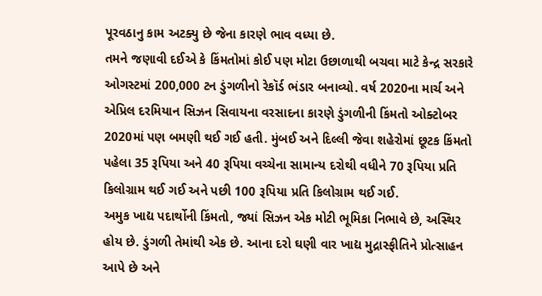પૂરવઠાનુ કામ અટક્યુ છે જેના કારણે ભાવ વધ્યા છે.
તમને જણાવી દઈએ કે કિંમતોમાં કોઈ પણ મોટા ઉછાળાથી બચવા માટે કેન્દ્ર સરકારે ઓગસ્ટમાં 200,000 ટન ડુંગળીનો રેકૉર્ડ ભંડાર બનાવ્યો. વર્ષ 2020ના માર્ચ અને એપ્રિલ દરમિયાન સિઝન સિવાયના વરસાદના કારણે ડુંગળીની કિંમતો ઓક્ટોબર 2020માં પણ બમણી થઈ ગઈ હતી. મુંબઈ અને દિલ્લી જેવા શહેરોમાં છૂટક કિંમતો પહેલા 35 રૂપિયા અને 40 રૂપિયા વચ્ચેના સામાન્ય દરોથી વધીને 70 રૂપિયા પ્રતિ કિલોગ્રામ થઈ ગઈ અને પછી 100 રૂપિયા પ્રતિ કિલોગ્રામ થઈ ગઈ.
અમુક ખાદ્ય પદાર્થોની કિંમતો, જ્યાં સિઝન એક મોટી ભૂમિકા નિભાવે છે, અસ્થિર હોય છે. ડુંગળી તેમાંથી એક છે. આના દરો ઘણી વાર ખાદ્ય મુદ્રાસ્ફીતિને પ્રોત્સાહન આપે છે અને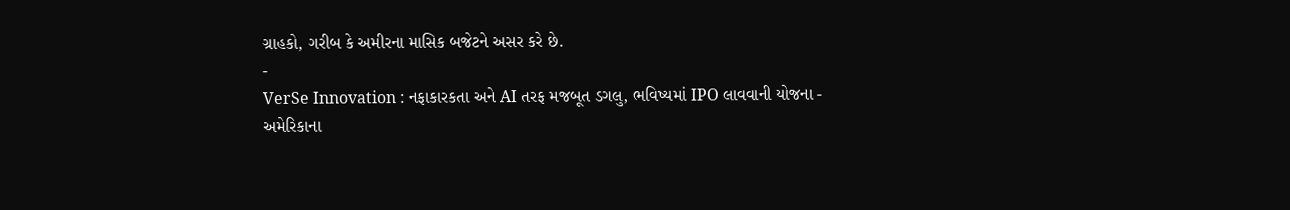ગ્રાહકો, ગરીબ કે અમીરના માસિક બજેટને અસર કરે છે.
-
VerSe Innovation : નફાકારકતા અને AI તરફ મજબૂત ડગલુ, ભવિષ્યમાં IPO લાવવાની યોજના -
અમેરિકાના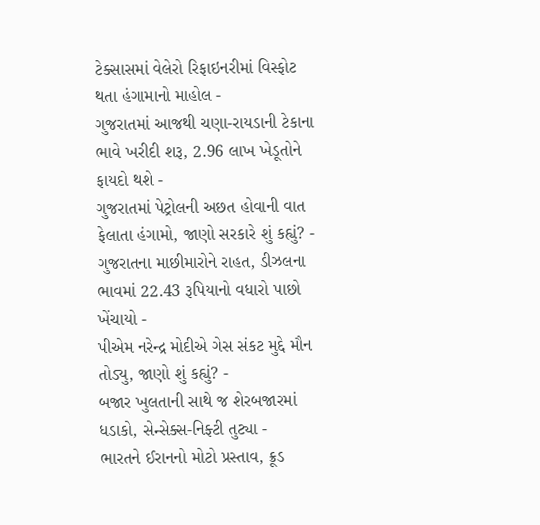ટેક્સાસમાં વેલેરો રિફાઇનરીમાં વિસ્ફોટ થતા હંગામાનો માહોલ -
ગુજરાતમાં આજથી ચણા-રાયડાની ટેકાના ભાવે ખરીદી શરૂ, 2.96 લાખ ખેડૂતોને ફાયદો થશે -
ગુજરાતમાં પેટ્રોલની અછત હોવાની વાત ફેલાતા હંગામો, જાણો સરકારે શું કહ્યું? -
ગુજરાતના માછીમારોને રાહત, ડીઝલના ભાવમાં 22.43 રૂપિયાનો વધારો પાછો ખેંચાયો -
પીએમ નરેન્દ્ર મોદીએ ગેસ સંકટ મુદ્દે મૌન તોડ્યુ, જાણો શું કહ્યું? -
બજાર ખુલતાની સાથે જ શેરબજારમાં ધડાકો, સેન્સેક્સ-નિફ્ટી તુટ્યા -
ભારતને ઈરાનનો મોટો પ્રસ્તાવ, ક્રૂડ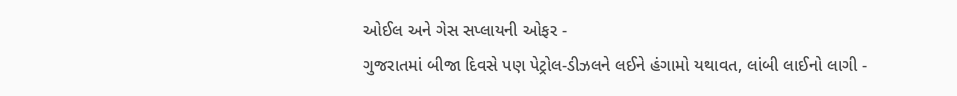ઓઈલ અને ગેસ સપ્લાયની ઓફર -
ગુજરાતમાં બીજા દિવસે પણ પેટ્રોલ-ડીઝલને લઈને હંગામો યથાવત, લાંબી લાઈનો લાગી -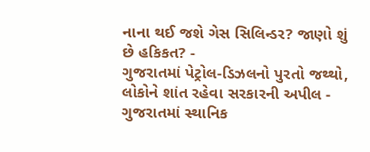નાના થઈ જશે ગેસ સિલિન્ડર? જાણો શું છે હકિકત? -
ગુજરાતમાં પેટ્રોલ-ડિઝલનો પુરતો જથ્થો, લોકોને શાંત રહેવા સરકારની અપીલ -
ગુજરાતમાં સ્થાનિક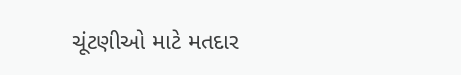ચૂંટણીઓ માટે મતદાર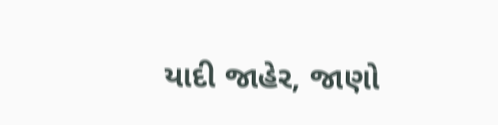યાદી જાહેર, જાણો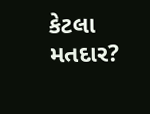કેટલા મતદાર?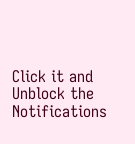Click it and Unblock the Notifications